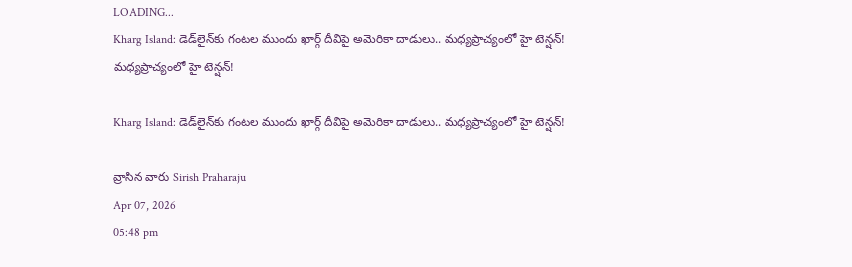LOADING...
Kharg Island: డెడ్‌లైన్‌కు గంటల ముందు ఖార్గ్ దీవిపై అమెరికా దాడులు.. మధ్యప్రాచ్యంలో హై టెన్షన్!
మధ్యప్రాచ్యంలో హై టెన్షన్!

Kharg Island: డెడ్‌లైన్‌కు గంటల ముందు ఖార్గ్ దీవిపై అమెరికా దాడులు.. మధ్యప్రాచ్యంలో హై టెన్షన్!

వ్రాసిన వారు Sirish Praharaju
Apr 07, 2026
05:48 pm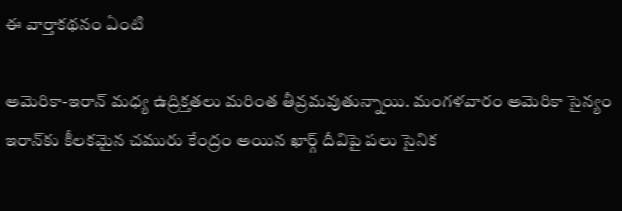ఈ వార్తాకథనం ఏంటి

అమెరికా-ఇరాన్ మధ్య ఉద్రిక్తతలు మరింత తీవ్రమవుతున్నాయి. మంగళవారం అమెరికా సైన్యం ఇరాన్‌కు కీలకమైన చమురు కేంద్రం అయిన ఖార్గ్ దీవిపై పలు సైనిక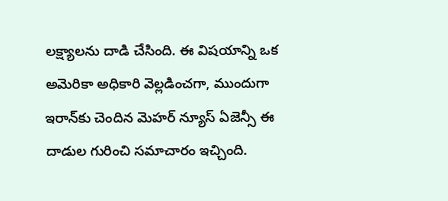లక్ష్యాలను దాడి చేసింది. ఈ విషయాన్ని ఒక అమెరికా అధికారి వెల్లడించగా, ముందుగా ఇరాన్‌కు చెందిన మెహర్ న్యూస్ ఏజెన్సీ ఈ దాడుల గురించి సమాచారం ఇచ్చింది.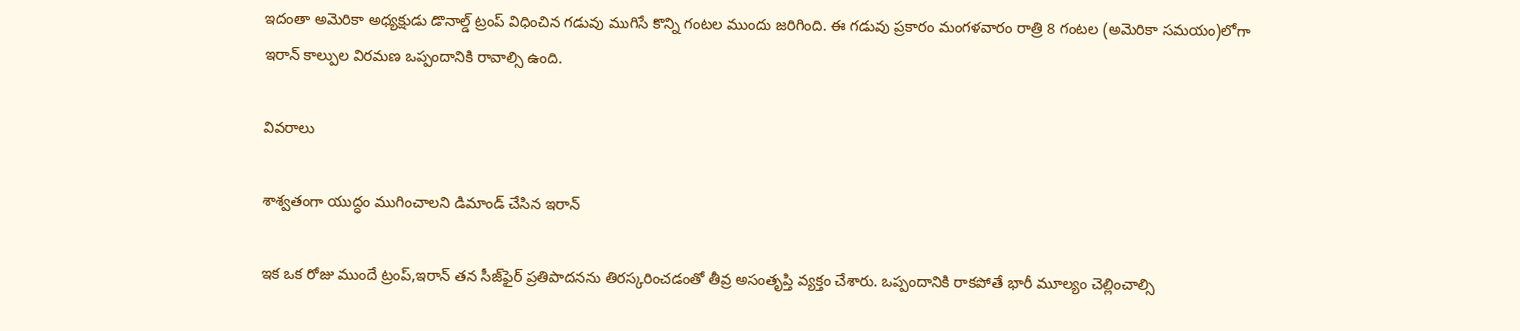ఇదంతా అమెరికా అధ్యక్షుడు డొనాల్డ్ ట్రంప్ విధించిన గడువు ముగిసే కొన్ని గంటల ముందు జరిగింది. ఈ గడువు ప్రకారం మంగళవారం రాత్రి 8 గంటల (అమెరికా సమయం)లోగా ఇరాన్ కాల్పుల విరమణ ఒప్పందానికి రావాల్సి ఉంది.

వివరాలు

శాశ్వతంగా యుద్ధం ముగించాలని డిమాండ్ చేసిన ఇరాన్

ఇక ఒక రోజు ముందే ట్రంప్,ఇరాన్ తన సీజ్‌ఫైర్ ప్రతిపాదనను తిరస్కరించడంతో తీవ్ర అసంతృప్తి వ్యక్తం చేశారు. ఒప్పందానికి రాకపోతే భారీ మూల్యం చెల్లించాల్సి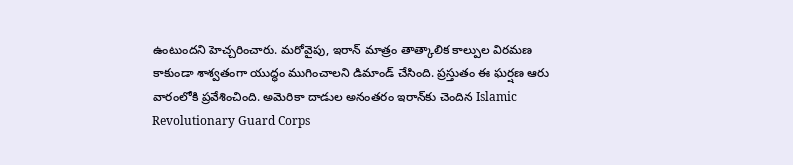ఉంటుందని హెచ్చరించారు. మరోవైపు, ఇరాన్ మాత్రం తాత్కాలిక కాల్పుల విరమణ కాకుండా శాశ్వతంగా యుద్ధం ముగించాలని డిమాండ్ చేసింది. ప్రస్తుతం ఈ ఘర్షణ ఆరు వారంలోకి ప్రవేశించింది. అమెరికా దాడుల అనంతరం ఇరాన్‌కు చెందిన Islamic Revolutionary Guard Corps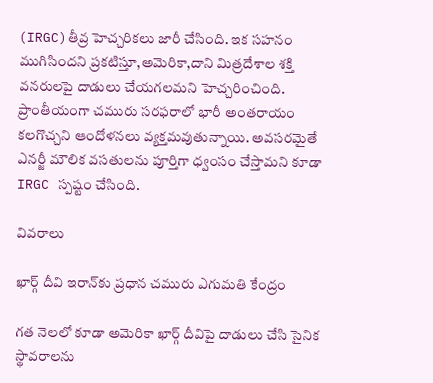(IRGC)తీవ్ర హెచ్చరికలు జారీ చేసింది. ఇక సహనం ముగిసిందని ప్రకటిస్తూ,అమెరికా,దాని మిత్రదేశాల శక్తి వనరులపై దాడులు చేయగలమని హెచ్చరించింది. ప్రాంతీయంగా చమురు సరఫరాలో భారీ అంతరాయం కలగొచ్చని ఆందోళనలు వ్యక్తమవుతున్నాయి. అవసరమైతే ఎనర్జీ మౌలిక వసతులను పూర్తిగా ధ్వంసం చేస్తామని కూడా IRGC స్పష్టం చేసింది.

వివరాలు

ఖార్గ్ దీవి ఇరాన్‌కు ప్రధాన చమురు ఎగుమతి కేంద్రం

గత నెలలో కూడా అమెరికా ఖార్గ్ దీవిపై దాడులు చేసి సైనిక స్థావరాలను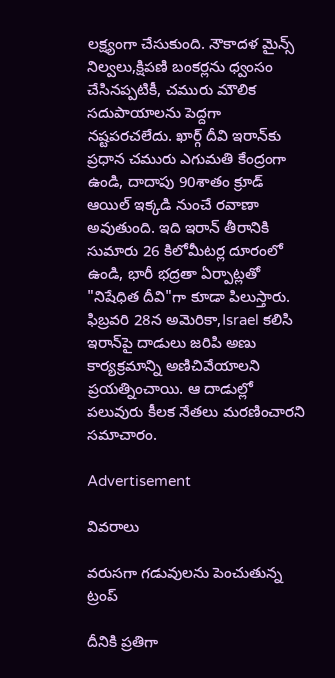లక్ష్యంగా చేసుకుంది. నౌకాదళ మైన్స్ నిల్వలు,క్షిపణి బంకర్లను ధ్వంసం చేసినప్పటికీ, చమురు మౌలిక సదుపాయాలను పెద్దగా నష్టపరచలేదు. ఖార్గ్ దీవి ఇరాన్‌కు ప్రధాన చమురు ఎగుమతి కేంద్రంగా ఉండి, దాదాపు 90శాతం క్రూడ్ ఆయిల్ ఇక్కడి నుంచే రవాణా అవుతుంది. ఇది ఇరాన్ తీరానికి సుమారు 26 కిలోమీటర్ల దూరంలో ఉండి, భారీ భద్రతా ఏర్పాట్లతో "నిషేధిత దీవి"గా కూడా పిలుస్తారు. ఫిబ్రవరి 28న అమెరికా,Israel కలిసి ఇరాన్‌పై దాడులు జరిపి అణు కార్యక్రమాన్ని అణిచివేయాలని ప్రయత్నించాయి. ఆ దాడుల్లో పలువురు కీలక నేతలు మరణించారని సమాచారం.

Advertisement

వివరాలు

వరుసగా గడువులను పెంచుతున్న ట్రంప్

దీనికి ప్రతిగా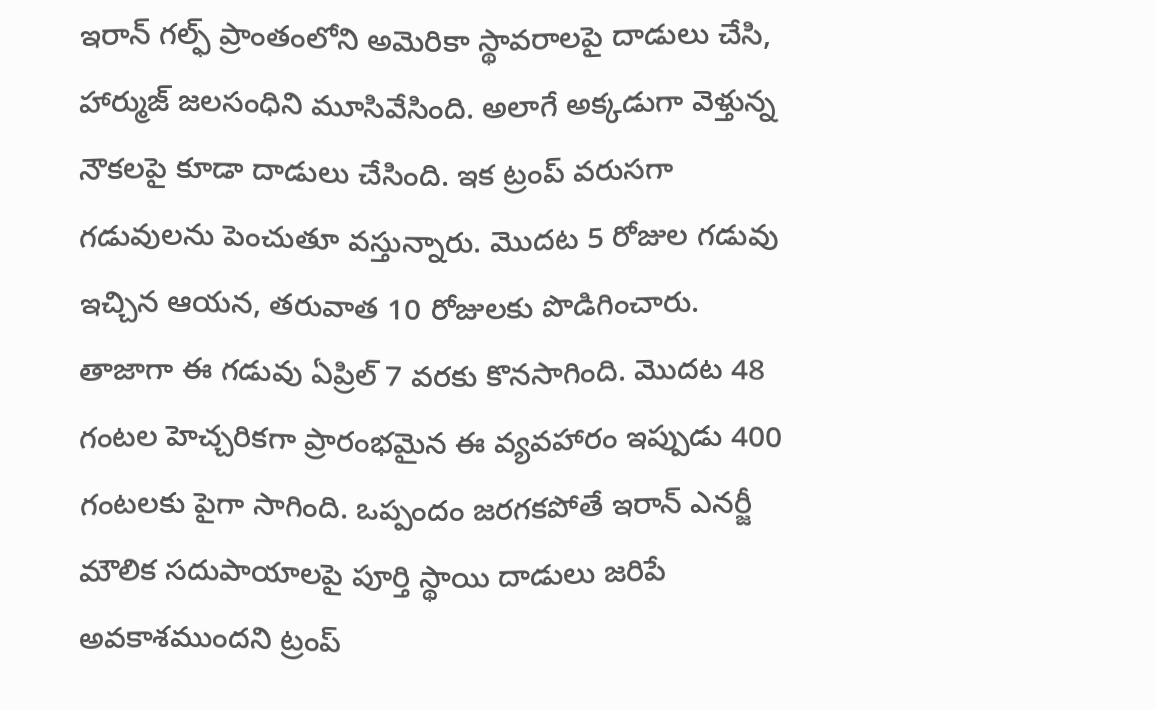ఇరాన్ గల్ఫ్ ప్రాంతంలోని అమెరికా స్థావరాలపై దాడులు చేసి, హార్ముజ్ జలసంధిని మూసివేసింది. అలాగే అక్కడుగా వెళ్తున్న నౌకలపై కూడా దాడులు చేసింది. ఇక ట్రంప్ వరుసగా గడువులను పెంచుతూ వస్తున్నారు. మొదట 5 రోజుల గడువు ఇచ్చిన ఆయన, తరువాత 10 రోజులకు పొడిగించారు. తాజాగా ఈ గడువు ఏప్రిల్ 7 వరకు కొనసాగింది. మొదట 48 గంటల హెచ్చరికగా ప్రారంభమైన ఈ వ్యవహారం ఇప్పుడు 400 గంటలకు పైగా సాగింది. ఒప్పందం జరగకపోతే ఇరాన్ ఎనర్జీ మౌలిక సదుపాయాలపై పూర్తి స్థాయి దాడులు జరిపే అవకాశముందని ట్రంప్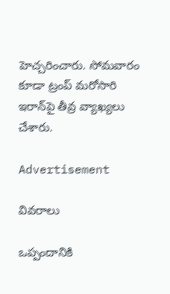హెచ్చరించారు. సోమవారం కూడా ట్రంప్ మరోసారి ఇరాన్‌పై తీవ్ర వ్యాఖ్యలు చేశారు.

Advertisement

వివరాలు

ఒప్పందానికి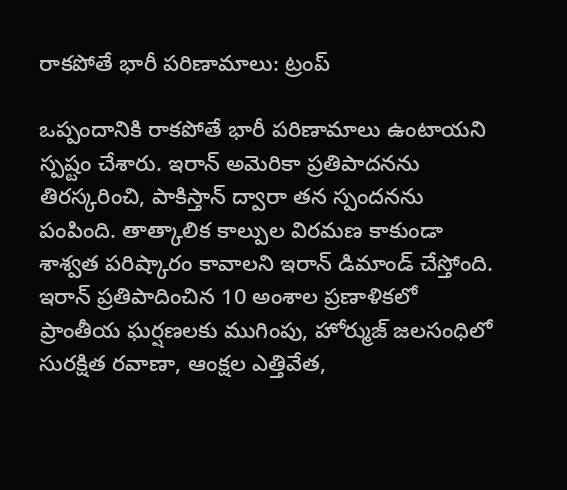రాకపోతే భారీ పరిణామాలు: ట్రంప్

ఒప్పందానికి రాకపోతే భారీ పరిణామాలు ఉంటాయని స్పష్టం చేశారు. ఇరాన్ అమెరికా ప్రతిపాదనను తిరస్కరించి, పాకిస్తాన్ ద్వారా తన స్పందనను పంపింది. తాత్కాలిక కాల్పుల విరమణ కాకుండా శాశ్వత పరిష్కారం కావాలని ఇరాన్ డిమాండ్ చేస్తోంది. ఇరాన్ ప్రతిపాదించిన 10 అంశాల ప్రణాళికలో ప్రాంతీయ ఘర్షణలకు ముగింపు, హోర్ముజ్ జలసంధిలో సురక్షిత రవాణా, ఆంక్షల ఎత్తివేత,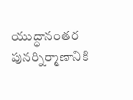యుద్ధానంతర పునర్నిర్మాణానికి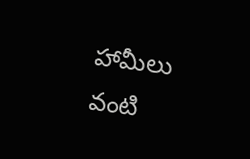హామీలు వంటి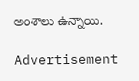అంశాలు ఉన్నాయి.

Advertisement